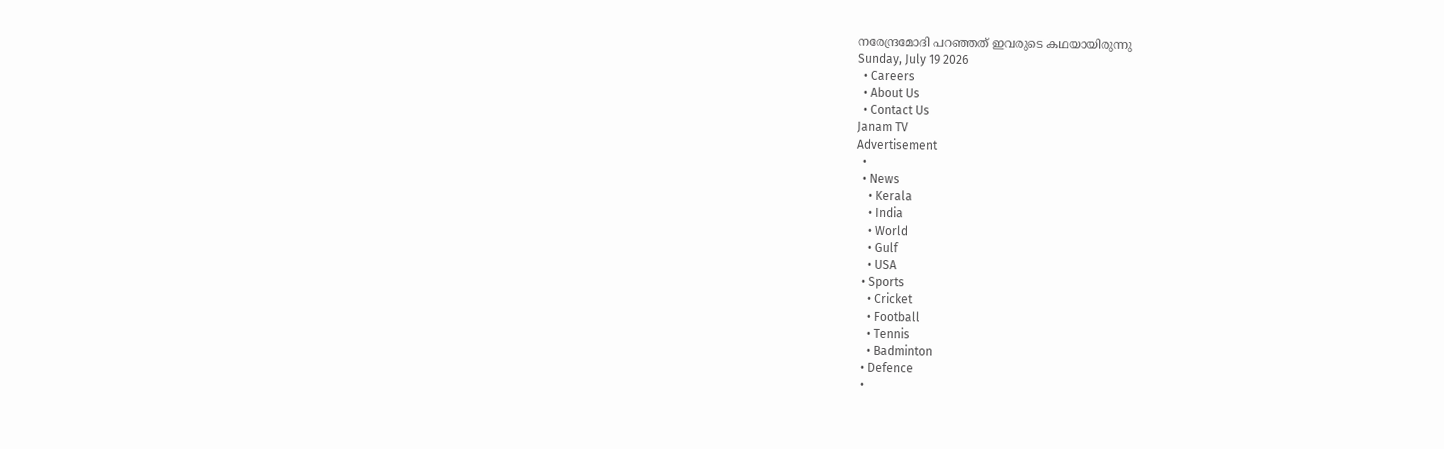നരേന്ദ്രമോദി പറഞ്ഞത് ഇവരുടെ കഥയായിരുന്നു
Sunday, July 19 2026
  • Careers
  • About Us
  • Contact Us
Janam TV
Advertisement
  •
  • News
    • Kerala
    • India
    • World
    • Gulf
    • USA
  • Sports
    • Cricket
    • Football
    • Tennis
    • Badminton
  • Defence
  •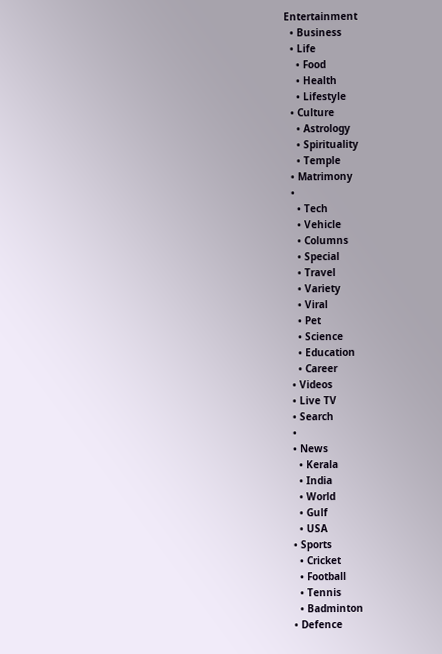Entertainment
  • Business
  • Life
    • Food
    • Health
    • Lifestyle
  • Culture
    • Astrology
    • Spirituality
    • Temple
  • Matrimony
  •
    • Tech
    • Vehicle
    • Columns
    • Special
    • Travel
    • Variety
    • Viral
    • Pet
    • Science
    • Education
    • Career
  • Videos
  • Live TV
  • Search
  •
  • News
    • Kerala
    • India
    • World
    • Gulf
    • USA
  • Sports
    • Cricket
    • Football
    • Tennis
    • Badminton
  • Defence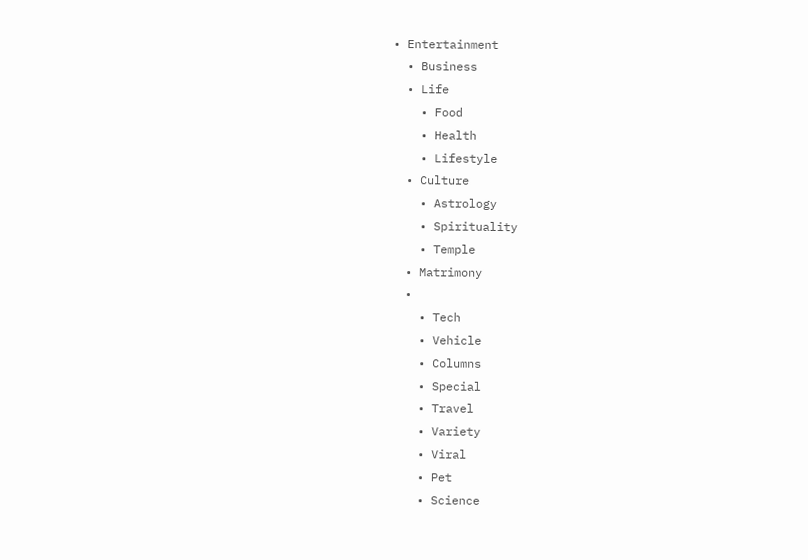• Entertainment
  • Business
  • Life
    • Food
    • Health
    • Lifestyle
  • Culture
    • Astrology
    • Spirituality
    • Temple
  • Matrimony
  •
    • Tech
    • Vehicle
    • Columns
    • Special
    • Travel
    • Variety
    • Viral
    • Pet
    • Science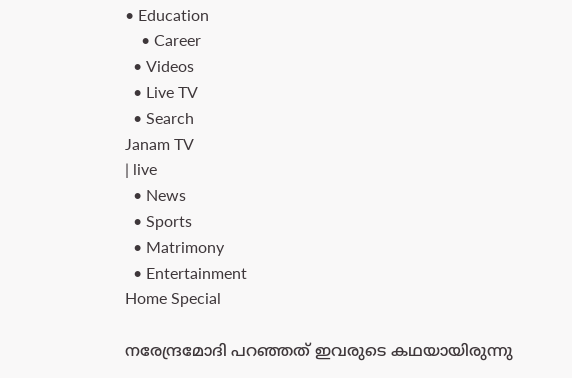• Education
    • Career
  • Videos
  • Live TV
  • Search
Janam TV
| live
  • News
  • Sports
  • Matrimony
  • Entertainment
Home Special

നരേന്ദ്രമോദി പറഞ്ഞത് ഇവരുടെ കഥയായിരുന്നു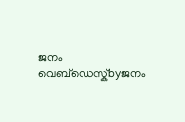ജനം വെബ്‌ഡെസ്ക്byജനം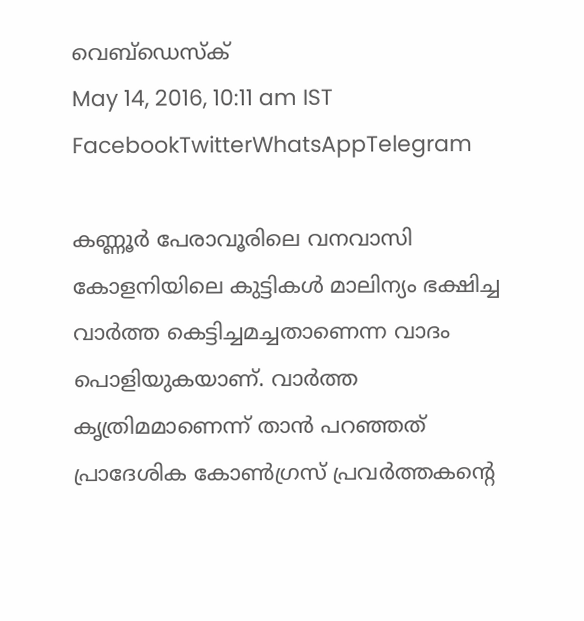വെബ്‌ഡെസ്ക്
May 14, 2016, 10:11 am IST
FacebookTwitterWhatsAppTelegram

കണ്ണൂർ പേരാവൂരിലെ വനവാസി കോളനിയിലെ കുട്ടികൾ മാലിന്യം ഭക്ഷിച്ച വാർത്ത കെട്ടിച്ചമച്ചതാണെന്ന വാദം പൊളിയുകയാണ്. വാർത്ത കൃത്രിമമാണെന്ന് താൻ പറഞ്ഞത് പ്രാദേശിക കോൺഗ്രസ് പ്രവർത്തകന്റെ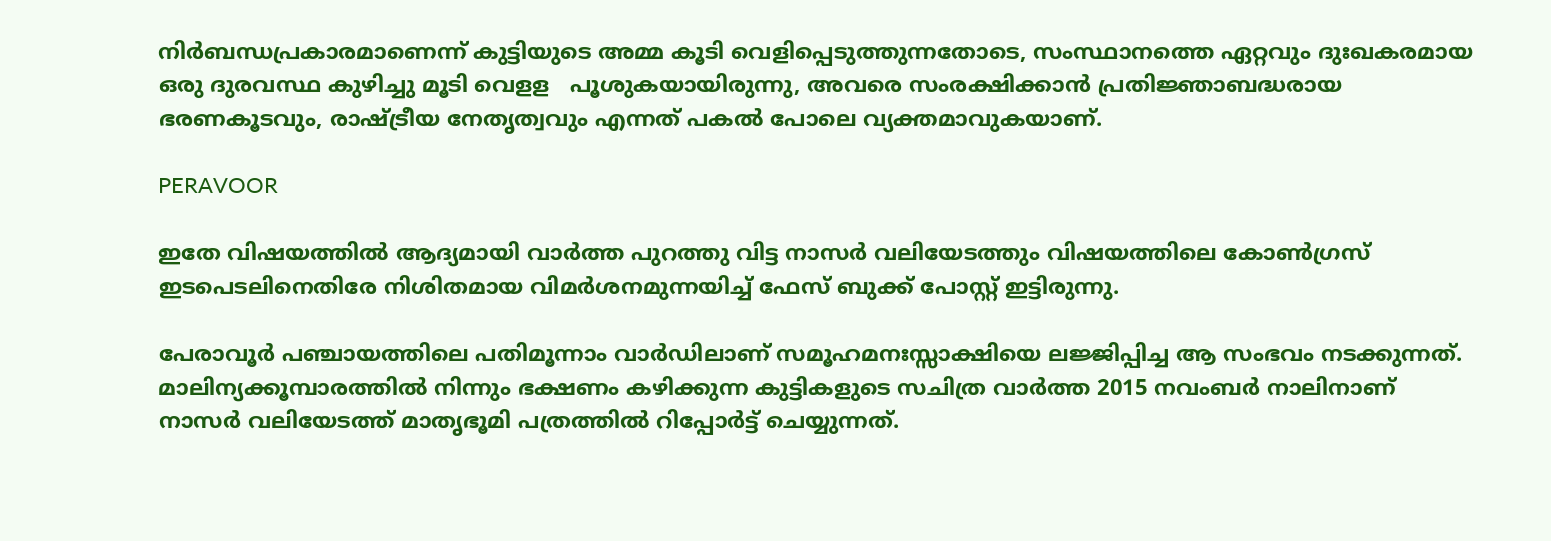നിർബന്ധപ്രകാരമാണെന്ന് കുട്ടിയുടെ അമ്മ കൂടി വെളിപ്പെടുത്തുന്നതോടെ, സംസ്ഥാനത്തെ ഏറ്റവും ദുഃഖകരമായ ഒരു ദുരവസ്ഥ കുഴിച്ചു മൂടി വെളള   പൂശുകയായിരുന്നു, അവരെ സംരക്ഷിക്കാൻ പ്രതിജ്ഞാബദ്ധരായ ഭരണകൂടവും, രാഷ്‌ട്രീയ നേതൃത്വവും എന്നത് പകൽ പോലെ വ്യക്തമാവുകയാണ്.

PERAVOOR

ഇതേ വിഷയത്തിൽ ആദ്യമായി വാർത്ത പുറത്തു വിട്ട നാസർ വലിയേടത്തും വിഷയത്തിലെ കോൺഗ്രസ് ഇടപെടലിനെതിരേ നിശിതമായ വിമർശനമുന്നയിച്ച് ഫേസ് ബുക്ക് പോസ്റ്റ് ഇട്ടിരുന്നു.

പേരാവൂർ പഞ്ചായത്തിലെ പതിമൂന്നാം വാർഡിലാണ് സമൂഹമനഃസ്സാക്ഷിയെ ലജ്ജിപ്പിച്ച ആ സംഭവം നടക്കുന്നത്. മാലിന്യക്കൂമ്പാരത്തിൽ നിന്നും ഭക്ഷണം കഴിക്കുന്ന കുട്ടികളുടെ സചിത്ര വാർത്ത 2015 നവംബർ നാലിനാണ് നാസർ വലിയേടത്ത് മാതൃഭൂമി പത്രത്തിൽ റിപ്പോർട്ട് ചെയ്യുന്നത്.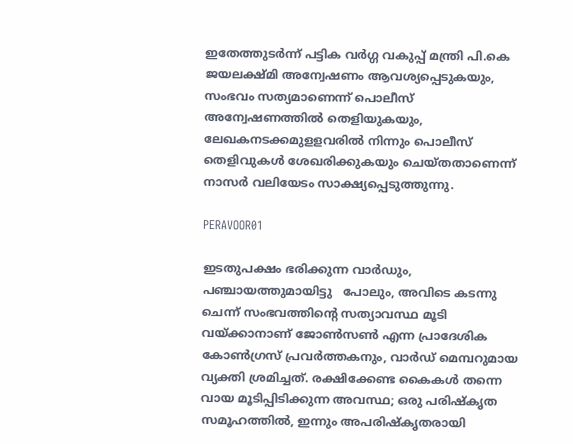ഇതേത്തുടർന്ന് പട്ടിക വർഗ്ഗ വകുപ്പ് മന്ത്രി പി.കെ ജയലക്ഷ്മി അന്വേഷണം ആവശ്യപ്പെടുകയും, സംഭവം സത്യമാണെന്ന് പൊലീസ് അന്വേഷണത്തിൽ തെളിയുകയും, ലേഖകനടക്കമുളളവരിൽ നിന്നും പൊലീസ് തെളിവുകൾ ശേഖരിക്കുകയും ചെയ്തതാണെന്ന് നാസർ വലിയേടം സാക്ഷ്യപ്പെടുത്തുന്നു.

PERAVOOR01

ഇടതുപക്ഷം ഭരിക്കുന്ന വാർഡും, പഞ്ചായത്തുമായിട്ടു   പോലും, അവിടെ കടന്നു ചെന്ന് സംഭവത്തിന്റെ സത്യാവസ്ഥ മൂടി വയ്‌ക്കാനാണ് ജോൺസൺ എന്ന പ്രാദേശിക കോൺഗ്രസ് പ്രവർത്തകനും, വാർഡ് മെമ്പറുമായ വ്യക്തി ശ്രമിച്ചത്. രക്ഷിക്കേണ്ട കൈകൾ തന്നെ വായ മൂടിപ്പിടിക്കുന്ന അവസ്ഥ; ഒരു പരിഷ്കൃത സമൂഹത്തിൽ, ഇന്നും അപരിഷ്കൃതരായി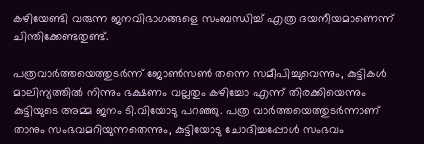കഴിയേണ്ടി വരുന്ന ജനവിഭാഗങ്ങളെ സംബന്ധിച്ച് എത്ര ദയനീയമാണെന്ന് ചിന്തിക്കേണ്ടതുണ്ട്.

പത്രവാർത്തയെത്തുടർന്ന് ജോൺസൺ തന്നെ സമീപിച്ചുവെന്നും, കുട്ടികൾ മാലിന്യത്തിൽ നിന്നും ഭക്ഷണം വല്ലതും കഴിച്ചോ എന്ന് തിരക്കിയെന്നും കുട്ടിയുടെ അമ്മ ജനം ടി.വിയോടു പറഞ്ഞു. പത്ര വാർത്തയെത്തുടർന്നാണ് താനും സംഭവമറിയുന്നതെന്നും, കുട്ടിയോടു ചോദിച്ചപ്പോൾ സംഭവം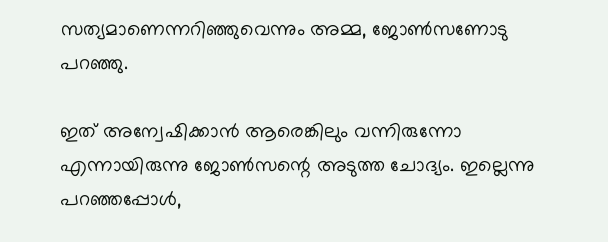സത്യമാണെന്നറിഞ്ഞുവെന്നും അമ്മ, ജോൺസണോടു പറഞ്ഞു.

ഇത് അന്വേഷിക്കാൻ ആരെങ്കിലും വന്നിരുന്നോ എന്നായിരുന്നു ജോൺസന്റെ അടുത്ത ചോദ്യം. ഇല്ലെന്നു പറഞ്ഞപ്പോൾ,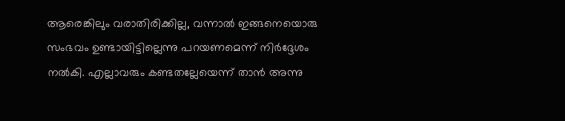ആരെങ്കിലും വരാതിരിക്കില്ല, വന്നാൽ ഇങ്ങനെയൊരു സംഭവം ഉണ്ടായിട്ടില്ലെന്നു പറയണമെന്ന് നിർദ്ദേശം നൽകി. എല്ലാവരും കണ്ടതല്ലേയെന്ന് താൻ അന്നു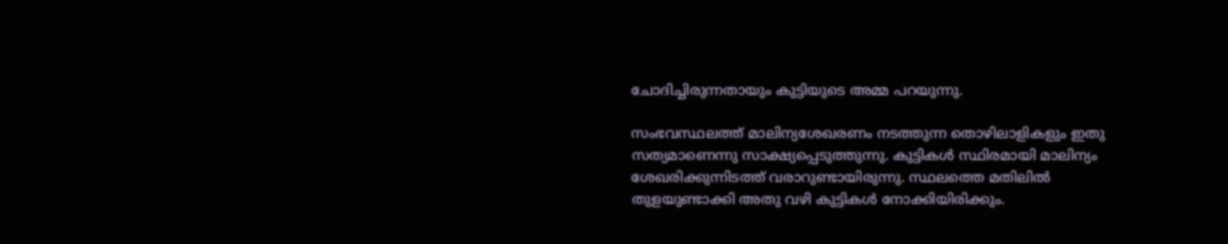ചോദിച്ചിരുന്നതായും കുട്ടിയുടെ അമ്മ പറയുന്നു.

സംഭവസ്ഥലത്ത് മാലിന്യശേഖരണം നടത്തുന്ന തൊഴിലാളികളും ഇതു സത്യമാണെന്നു സാക്ഷ്യപ്പെടുത്തുന്നു. കുട്ടികൾ സ്ഥിരമായി മാലിന്യം ശേഖരിക്കുന്നിടത്ത് വരാറുണ്ടായിരുന്നു. സ്ഥലത്തെ മതിലിൽ തുളയുണ്ടാക്കി അതു വഴി കുട്ടികൾ നോക്കിയിരിക്കും.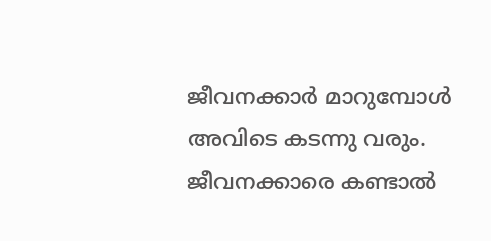ജീവനക്കാർ മാറുമ്പോൾ അവിടെ കടന്നു വരും. ജീവനക്കാരെ കണ്ടാൽ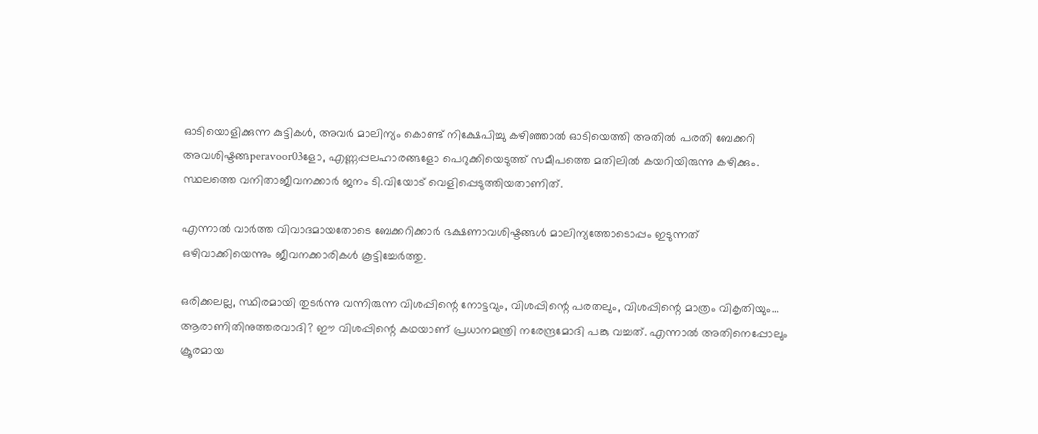ഓടിയൊളിക്കുന്ന കുട്ടികൾ, അവർ മാലിന്യം കൊണ്ട് നിക്ഷേപിച്ചു കഴിഞ്ഞാൽ ഓടിയെത്തി അതിൽ പരതി ബേക്കറി അവശിഷ്ടങ്ങperavoor03ളോ, എണ്ണപ്പലഹാരങ്ങളോ പെറുക്കിയെടുത്ത് സമീപത്തെ മതിലിൽ കയറിയിരുന്നു കഴിക്കും. സ്ഥലത്തെ വനിതാജീവനക്കാർ ജനം ടി.വിയോട് വെളിപ്പെടുത്തിയതാണിത്.

എന്നാൽ വാർത്ത വിവാദമായതോടെ ബേക്കറിക്കാർ ഭക്ഷണാവശിഷ്ടങ്ങൾ മാലിന്യത്തോടൊപ്പം ഇടുന്നത് ഒഴിവാക്കിയെന്നും ജീവനക്കാരികൾ കൂട്ടിച്ചേർത്തു.

ഒരിക്കലല്ല, സ്ഥിരമായി തുടർന്നു വന്നിരുന്ന വിശപ്പിന്റെ നോട്ടവും, വിശപ്പിന്റെ പരതലും, വിശപ്പിന്റെ മാത്രം വികൃതിയും… ആരാണിതിനുത്തരവാദി? ഈ വിശപ്പിന്റെ കഥയാണ് പ്രധാനമന്ത്രി നരേന്ദ്രമോദി പങ്കു വച്ചത്. എന്നാൽ അതിനെപ്പോലും ക്രൂരമായ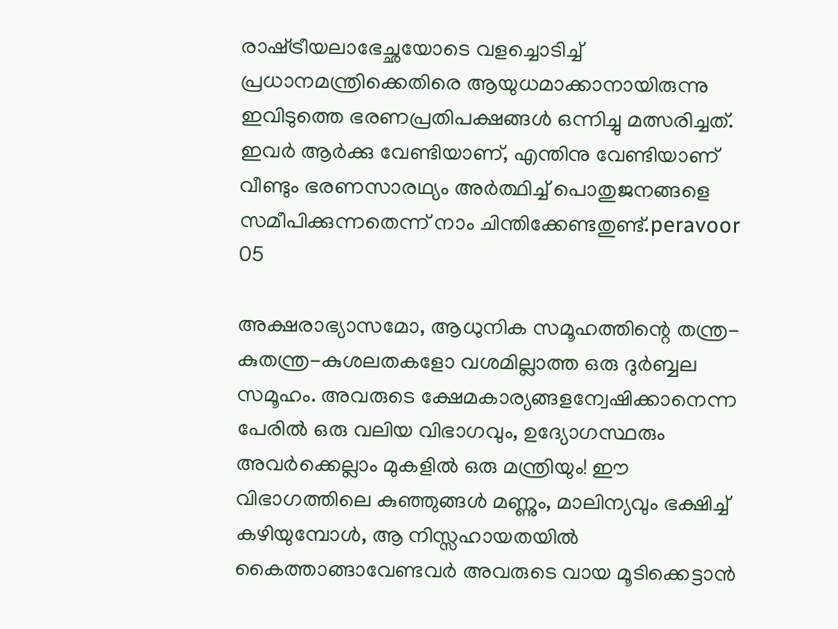രാഷ്‌ട്രീയലാഭേച്ഛയോടെ വളച്ചൊടിച്ച് പ്രധാനമന്ത്രിക്കെതിരെ ആയുധമാക്കാനായിരുന്നു ഇവിടുത്തെ ഭരണപ്രതിപക്ഷങ്ങൾ ഒന്നിച്ചു മത്സരിച്ചത്. ഇവർ ആർക്കു വേണ്ടിയാണ്, എന്തിനു വേണ്ടിയാണ് വീണ്ടും ഭരണസാരഥ്യം അർത്ഥിച്ച് പൊതുജനങ്ങളെ സമീപിക്കുന്നതെന്ന് നാം ചിന്തിക്കേണ്ടതുണ്ട്.peravoor 05

അക്ഷരാഭ്യാസമോ, ആധുനിക സമൂഹത്തിന്റെ തന്ത്ര-കുതന്ത്ര-കുശലതകളോ വശമില്ലാത്ത ഒരു ദുർബ്ബല സമൂഹം. അവരുടെ ക്ഷേമകാര്യങ്ങളന്വേഷിക്കാനെന്ന പേരിൽ ഒരു വലിയ വിഭാഗവും, ഉദ്യോഗസ്ഥരും അവർക്കെല്ലാം മുകളിൽ ഒരു മന്ത്രിയും! ഈ വിഭാഗത്തിലെ കുഞ്ഞുങ്ങൾ മണ്ണും, മാലിന്യവും ഭക്ഷിച്ച് കഴിയുമ്പോൾ, ആ നിസ്സഹായതയിൽ കൈത്താങ്ങാവേണ്ടവർ അവരുടെ വായ മൂടിക്കെട്ടാൻ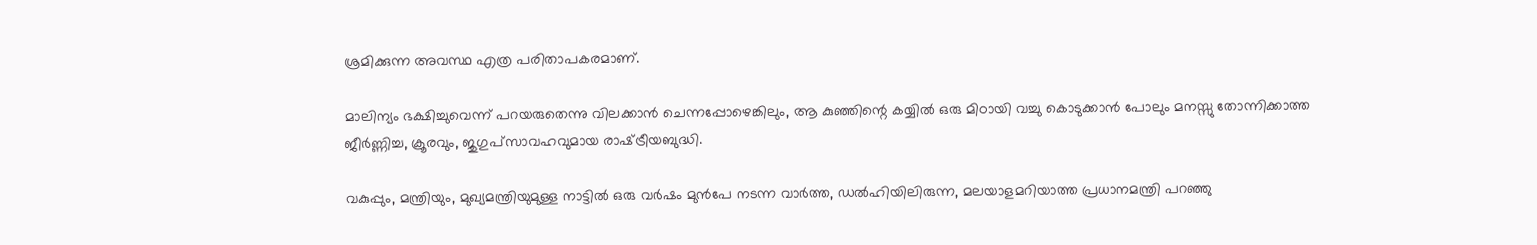ശ്രമിക്കുന്ന അവസ്ഥ എത്ര പരിതാപകരമാണ്.

മാലിന്യം ഭക്ഷിച്ചുവെന്ന് പറയരുതെന്നു വിലക്കാൻ ചെന്നപ്പോഴെങ്കിലും, ആ കുഞ്ഞിന്റെ കയ്യിൽ ഒരു മിഠായി വച്ചു കൊടുക്കാൻ പോലും മനസ്സു തോന്നിക്കാത്ത ജീർണ്ണിച്ച, ക്രൂരവും, ജുഗുപ്സാവഹവുമായ രാഷ്‌ട്രീയബുദ്ധി.

വകുപ്പും, മന്ത്രിയും, മുഖ്യമന്ത്രിയുമുള്ള നാട്ടിൽ ഒരു വർഷം മുൻപേ നടന്ന വാർത്ത, ഡൽഹിയിലിരുന്ന, മലയാളമറിയാത്ത പ്രധാനമന്ത്രി പറഞ്ഞു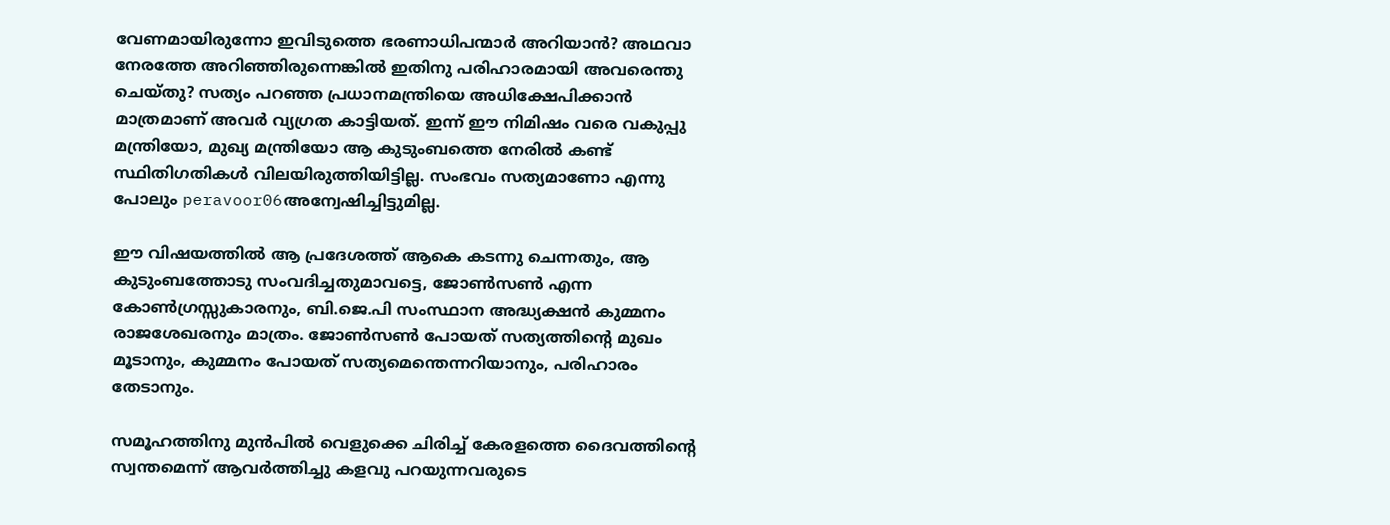വേണമായിരുന്നോ ഇവിടുത്തെ ഭരണാധിപന്മാർ അറിയാൻ? അഥവാ നേരത്തേ അറിഞ്ഞിരുന്നെങ്കിൽ ഇതിനു പരിഹാരമായി അവരെന്തു ചെയ്തു? സത്യം പറഞ്ഞ പ്രധാനമന്ത്രിയെ അധിക്ഷേപിക്കാൻ മാത്രമാണ് അവർ വ്യഗ്രത കാട്ടിയത്. ഇന്ന് ഈ നിമിഷം വരെ വകുപ്പു മന്ത്രിയോ, മുഖ്യ മന്ത്രിയോ ആ കുടുംബത്തെ നേരിൽ കണ്ട് സ്ഥിതിഗതികൾ വിലയിരുത്തിയിട്ടില്ല. സംഭവം സത്യമാണോ എന്നു പോലും peravoor06അന്വേഷിച്ചിട്ടുമില്ല.

ഈ വിഷയത്തിൽ ആ പ്രദേശത്ത് ആകെ കടന്നു ചെന്നതും, ആ കുടുംബത്തോടു സംവദിച്ചതുമാവട്ടെ, ജോൺസൺ എന്ന കോൺഗ്രസ്സുകാരനും, ബി.ജെ.പി സംസ്ഥാന അദ്ധ്യക്ഷൻ കുമ്മനം രാജശേഖരനും മാത്രം. ജോൺസൺ പോയത് സത്യത്തിന്റെ മുഖം മൂടാനും, കുമ്മനം പോയത് സത്യമെന്തെന്നറിയാനും, പരിഹാരം തേടാനും.

സമൂഹത്തിനു മുൻപിൽ വെളുക്കെ ചിരിച്ച് കേരളത്തെ ദൈവത്തിന്റെ സ്വന്തമെന്ന് ആവർത്തിച്ചു കളവു പറയുന്നവരുടെ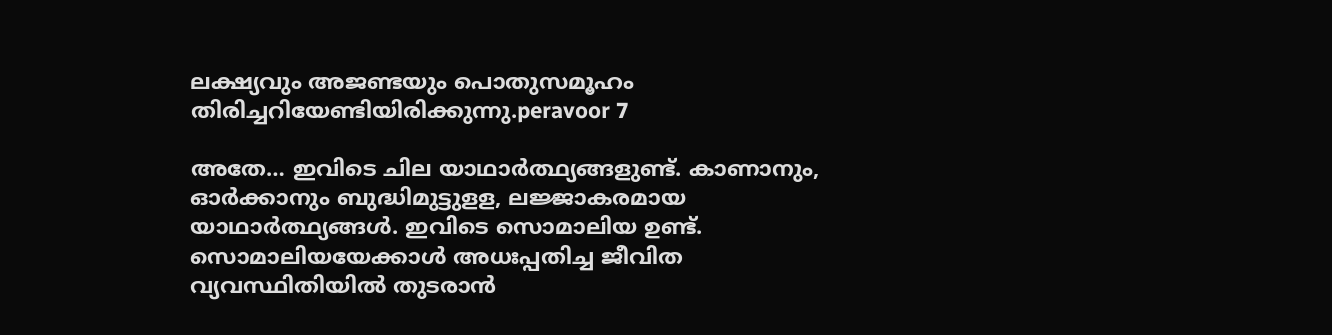ലക്ഷ്യവും അജണ്ടയും പൊതുസമൂഹം തിരിച്ചറിയേണ്ടിയിരിക്കുന്നു.peravoor 7

അതേ… ഇവിടെ ചില യാഥാർത്ഥ്യങ്ങളുണ്ട്. കാണാനും, ഓർക്കാനും ബുദ്ധിമുട്ടുളള, ലജ്ജാകരമായ യാഥാർത്ഥ്യങ്ങൾ. ഇവിടെ സൊമാലിയ ഉണ്ട്. സൊമാലിയയേക്കാൾ അധഃപ്പതിച്ച ജീവിത വ്യവസ്ഥിതിയിൽ തുടരാൻ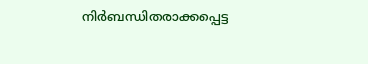നിർബന്ധിതരാക്കപ്പെട്ട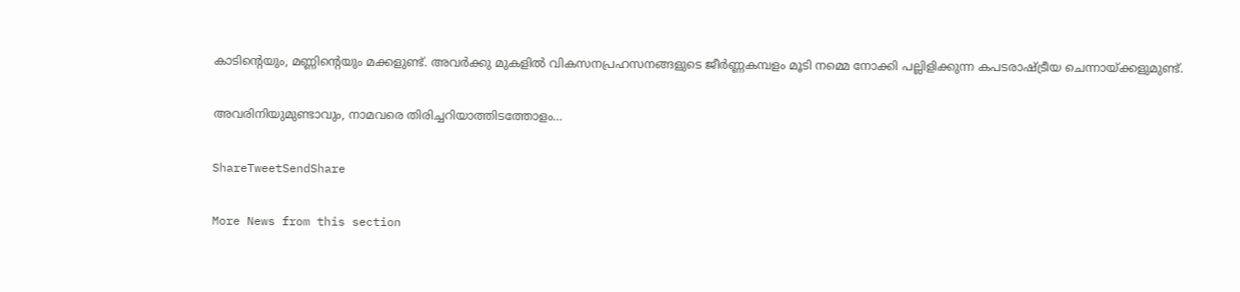കാടിന്റെയും, മണ്ണിന്റെയും മക്കളുണ്ട്. അവർക്കു മുകളിൽ വികസനപ്രഹസനങ്ങളുടെ ജീർണ്ണകമ്പളം മൂടി നമ്മെ നോക്കി പല്ലിളിക്കുന്ന കപടരാഷ്‌ട്രീയ ചെന്നായ്‌ക്കളുമുണ്ട്.

അവരിനിയുമുണ്ടാവും, നാമവരെ തിരിച്ചറിയാത്തിടത്തോളം…

ShareTweetSendShare

More News from this section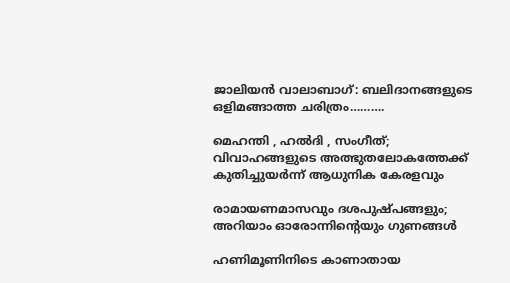ജാലിയൻ വാലാബാഗ്: ബലിദാനങ്ങളുടെ ഒളിമങ്ങാത്ത ചരിത്രം……….

മെഹന്തി , ഹൽദി , സംഗീത്; വിവാഹങ്ങളുടെ അത്ഭുതലോകത്തേക്ക് കുതിച്ചുയർന്ന് ആധുനിക കേരളവും

രാമായണമാസവും ദശപുഷ്പങ്ങളും; അറിയാം ഓരോന്നിന്റെയും ഗുണങ്ങൾ

ഹണിമൂണിനിടെ കാണാതായ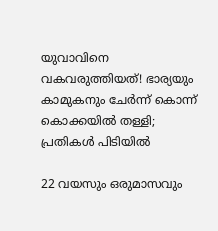യുവാവിനെ വകവരുത്തിയത്! ഭാര്യയും കാമുകനും ചേർന്ന് കൊന്ന് കൊക്കയിൽ തള്ളി; പ്രതികൾ പിടിയിൽ

22 വയസും ഒരുമാസവും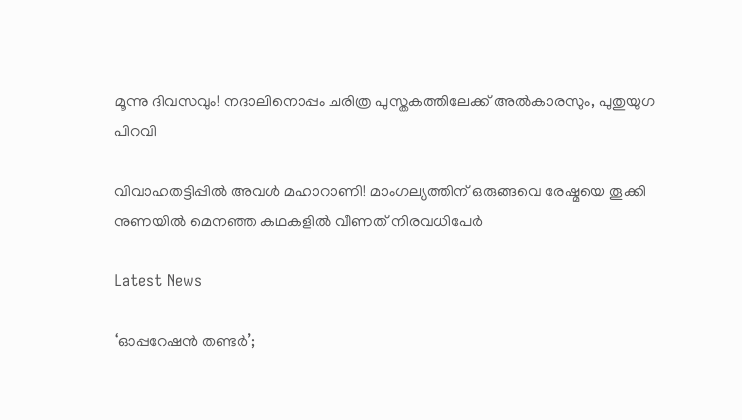മൂന്നു ദിവസവും! നദാലിനൊപ്പം ചരിത്ര പുസ്തകത്തിലേക്ക് അൽകാരസും, പുതുയുഗ പിറവി

വിവാഹതട്ടിപ്പിൽ അവൾ മഹാറാണി! മാംഗല്യത്തിന് ഒരുങ്ങവെ രേഷ്മയെ തൂക്കി നുണയിൽ മെനഞ്ഞ കഥകളിൽ വീണത് നിരവധിപേർ

Latest News

‘ഓപ്പറേഷന്‍ തണ്ടര്‍’;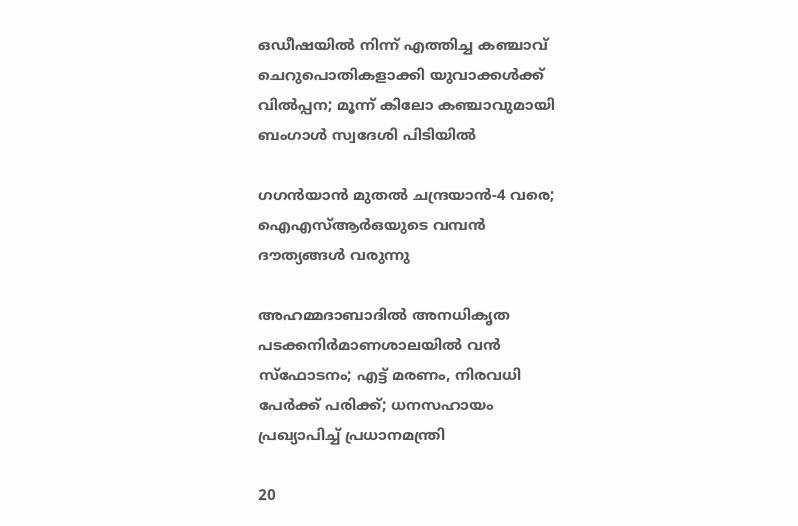ഒഡീഷയില്‍ നിന്ന് എത്തിച്ച കഞ്ചാവ് ചെറുപൊതികളാക്കി യുവാക്കള്‍ക്ക് വില്‍പ്പന; മൂന്ന് കിലോ കഞ്ചാവുമായി ബംഗാള്‍ സ്വദേശി പിടിയില്‍

ഗഗന്‍യാന്‍ മുതല്‍ ചന്ദ്രയാന്‍-4 വരെ; ഐഎസ്ആര്‍ഒയുടെ വമ്പന്‍ ദൗത്യങ്ങള്‍ വരുന്നു

അഹമ്മദാബാദില്‍ അനധികൃത പടക്കനിര്‍മാണശാലയില്‍ വന്‍ സ്‌ഫോടനം; എട്ട് മരണം, നിരവധി പേര്‍ക്ക് പരിക്ക്; ധനസഹായം പ്രഖ്യാപിച്ച് പ്രധാനമന്ത്രി

20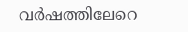വര്‍ഷത്തിലേറെ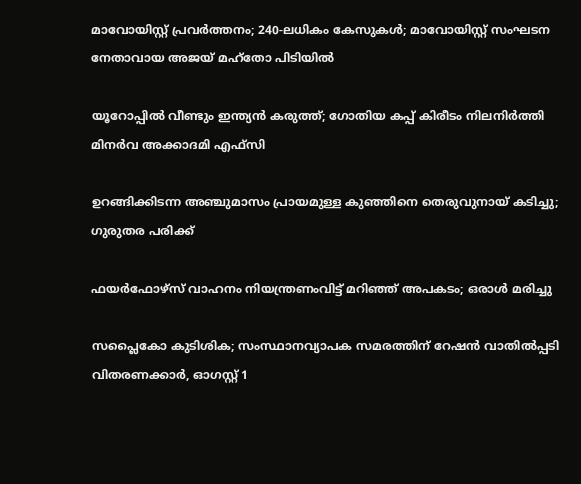മാവോയിസ്റ്റ് പ്രവര്‍ത്തനം; 240-ലധികം കേസുകള്‍; മാവോയിസ്റ്റ് സംഘടന നേതാവായ അജയ് മഹ്‌തോ പിടിയില്‍

യൂറോപ്പില്‍ വീണ്ടും ഇന്ത്യന്‍ കരുത്ത്; ഗോതിയ കപ്പ് കിരീടം നിലനിര്‍ത്തി മിനര്‍വ അക്കാദമി എഫ്‌സി

ഉറങ്ങിക്കിടന്ന അഞ്ചുമാസം പ്രായമുള്ള കുഞ്ഞിനെ തെരുവുനായ് കടിച്ചു; ഗുരുതര പരിക്ക്

ഫയര്‍ഫോഴ്സ് വാഹനം നിയന്ത്രണംവിട്ട് മറിഞ്ഞ് അപകടം; ഒരാള്‍ മരിച്ചു

സപ്ലൈകോ കുടിശിക; സംസ്ഥാനവ്യാപക സമരത്തിന് റേഷന്‍ വാതില്‍പ്പടി വിതരണക്കാര്‍, ഓഗസ്റ്റ് 1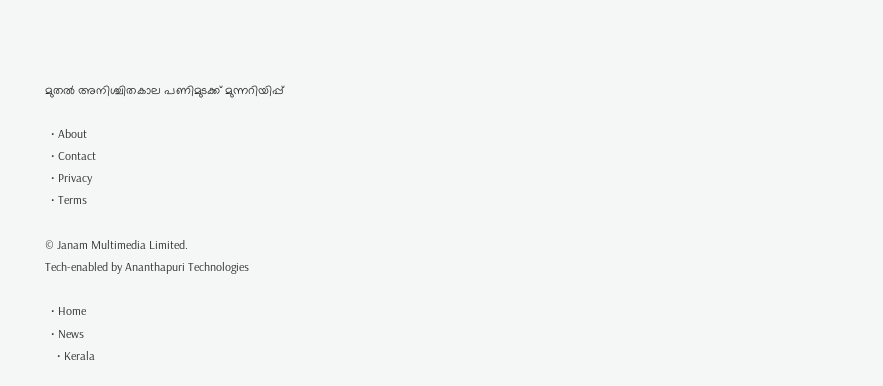മുതല്‍ അനിശ്ചിതകാല പണിമുടക്ക് മുന്നറിയിപ്പ്

  • About
  • Contact
  • Privacy
  • Terms

© Janam Multimedia Limited.
Tech-enabled by Ananthapuri Technologies

  • Home
  • News
    • Kerala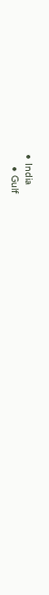• India
    • Gulf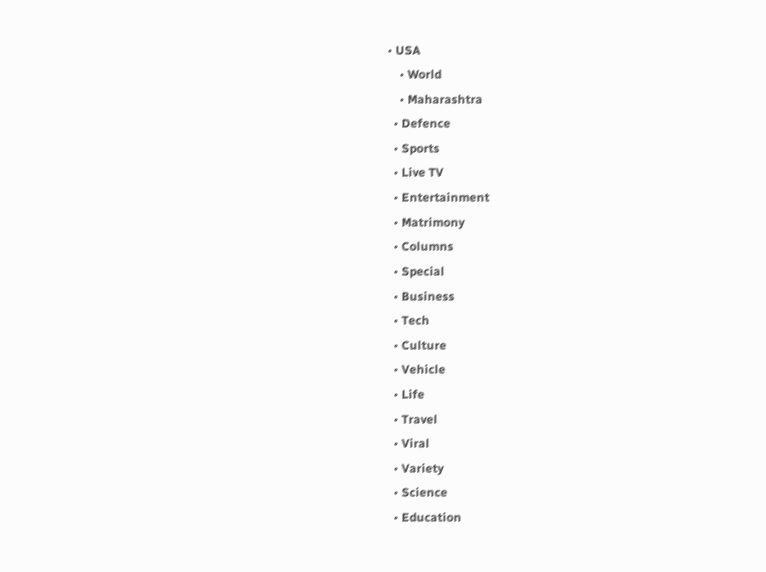• USA
    • World
    • Maharashtra
  • Defence
  • Sports
  • Live TV
  • Entertainment
  • Matrimony
  • Columns
  • Special
  • Business
  • Tech
  • Culture
  • Vehicle
  • Life
  • Travel
  • Viral
  • Variety
  • Science
  • Education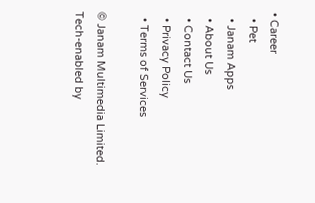• Career
  • Pet
  • Janam Apps
  • About Us
  • Contact Us
  • Privacy Policy
  • Terms of Services

© Janam Multimedia Limited.
Tech-enabled by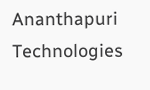Ananthapuri Technologies